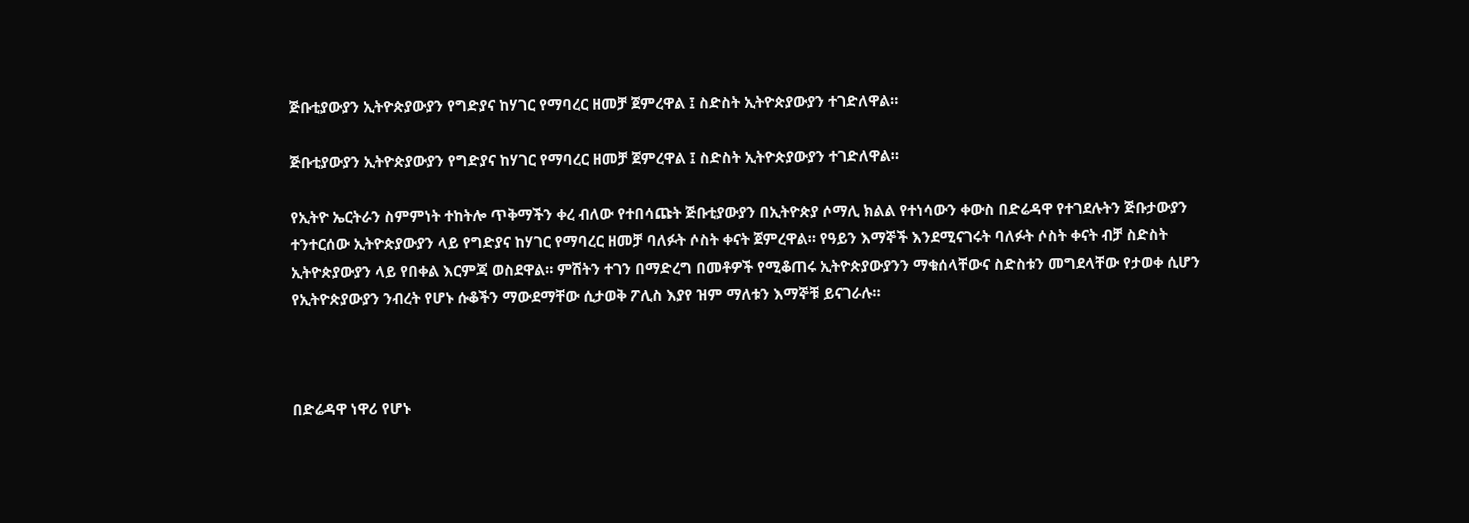ጅቡቲያውያን ኢትዮጵያውያን የግድያና ከሃገር የማባረር ዘመቻ ጀምረዋል ፤ ስድስት ኢትዮጵያውያን ተገድለዋል።

ጅቡቲያውያን ኢትዮጵያውያን የግድያና ከሃገር የማባረር ዘመቻ ጀምረዋል ፤ ስድስት ኢትዮጵያውያን ተገድለዋል።

የኢትዮ ኤርትራን ስምምነት ተከትሎ ጥቅማችን ቀረ ብለው የተበሳጩት ጅቡቲያውያን በኢትዮጵያ ሶማሊ ክልል የተነሳውን ቀውስ በድሬዳዋ የተገደሉትን ጅቡታውያን ተንተርሰው ኢትዮጵያውያን ላይ የግድያና ከሃገር የማባረር ዘመቻ ባለፉት ሶስት ቀናት ጀምረዋል። የዓይን እማኞች እንደሚናገሩት ባለፉት ሶስት ቀናት ብቻ ስድስት ኢትዮጵያውያን ላይ የበቀል እርምጃ ወስደዋል። ምሽትን ተገን በማድረግ በመቶዎች የሚቆጠሩ ኢትዮጵያውያንን ማቁሰላቸውና ስድስቱን መግደላቸው የታወቀ ሲሆን የኢትዮጵያውያን ንብረት የሆኑ ሱቆችን ማውደማቸው ሲታወቅ ፖሊስ እያየ ዝም ማለቱን እማኞቹ ይናገራሉ።



በድሬዳዋ ነዋሪ የሆኑ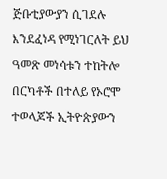ጅቡቲያውያን ሲገደሉ እንደፈነዳ የሚነገርለት ይህ ዓመጽ መነሳቱን ተከትሎ በርካቶች በተለይ የኦሮሞ ተወላጆች ኢትዮጵያውን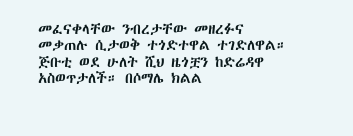መፈናቀላቸው ንብረታቸው መዘረፉና መቃጠሉ ሲታወቅ ተጎድተዋል ተገድለዋል። ጅቡቲ ወደ ሁለት ሺህ ዜጎቿን ከድሬዳዋ አስወጥታለች። በሶማሌ ክልል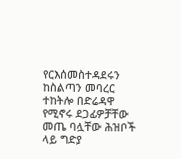የርእሰመስተዳደሩን ከስልጣን መባረር ተከትሎ በድሬዳዋ የሚኖሩ ደጋፊዎቻቸው መጤ ባሏቸው ሕዝቦች ላይ ግድያ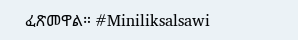ፈጽመዋል። #Miniliksalsawi